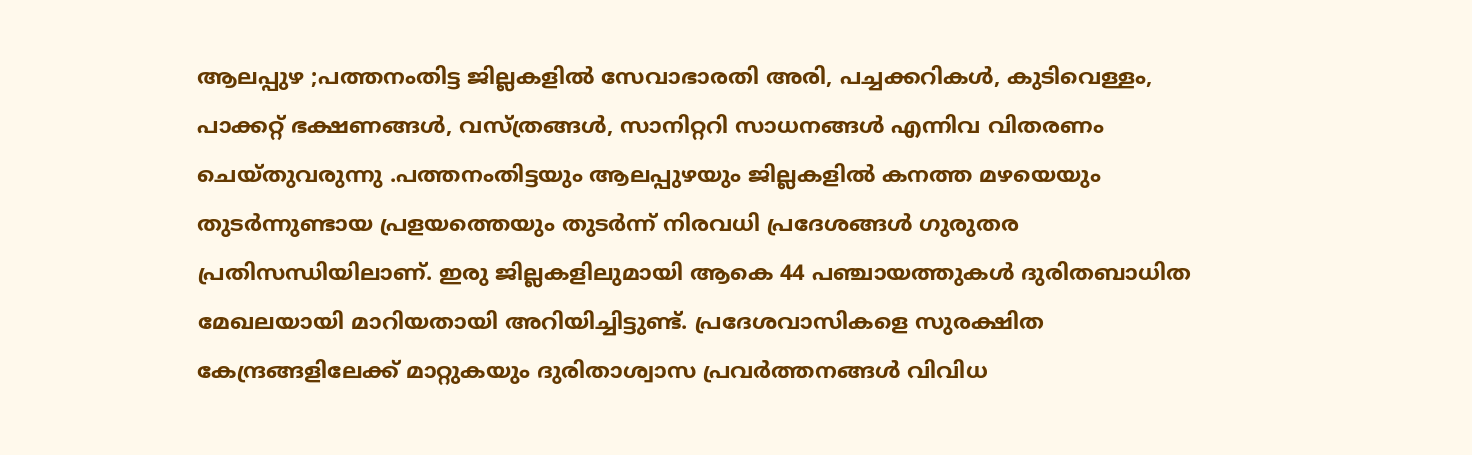ആലപ്പുഴ ;പത്തനംതിട്ട ജില്ലകളിൽ സേവാഭാരതി അരി, പച്ചക്കറികൾ, കുടിവെള്ളം, പാക്കറ്റ് ഭക്ഷണങ്ങൾ, വസ്ത്രങ്ങൾ, സാനിറ്ററി സാധനങ്ങൾ എന്നിവ വിതരണം ചെയ്തുവരുന്നു .പത്തനംതിട്ടയും ആലപ്പുഴയും ജില്ലകളിൽ കനത്ത മഴയെയും തുടർന്നുണ്ടായ പ്രളയത്തെയും തുടർന്ന് നിരവധി പ്രദേശങ്ങൾ ഗുരുതര പ്രതിസന്ധിയിലാണ്. ഇരു ജില്ലകളിലുമായി ആകെ 44 പഞ്ചായത്തുകൾ ദുരിതബാധിത മേഖലയായി മാറിയതായി അറിയിച്ചിട്ടുണ്ട്. പ്രദേശവാസികളെ സുരക്ഷിത കേന്ദ്രങ്ങളിലേക്ക് മാറ്റുകയും ദുരിതാശ്വാസ പ്രവർത്തനങ്ങൾ വിവിധ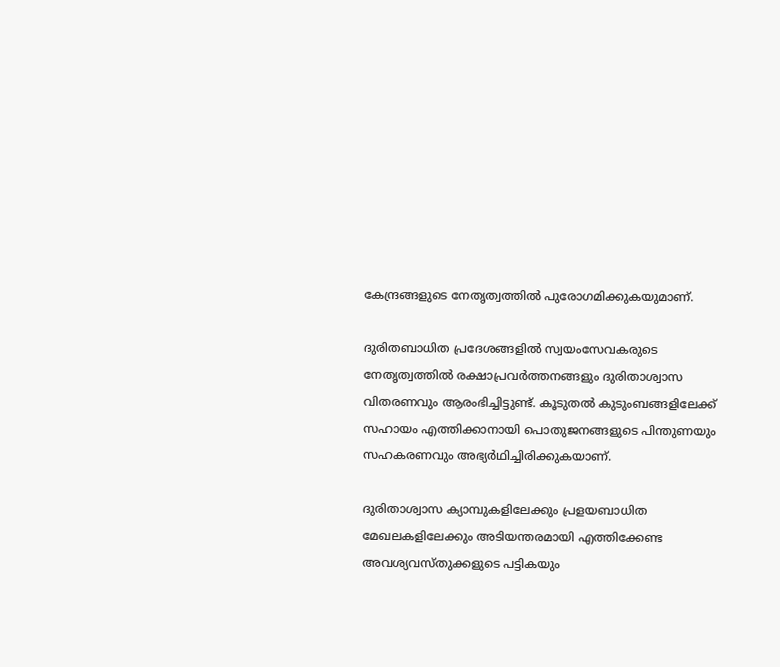കേന്ദ്രങ്ങളുടെ നേതൃത്വത്തിൽ പുരോഗമിക്കുകയുമാണ്.

ദുരിതബാധിത പ്രദേശങ്ങളിൽ സ്വയംസേവകരുടെ നേതൃത്വത്തിൽ രക്ഷാപ്രവർത്തനങ്ങളും ദുരിതാശ്വാസ വിതരണവും ആരംഭിച്ചിട്ടുണ്ട്. കൂടുതൽ കുടുംബങ്ങളിലേക്ക് സഹായം എത്തിക്കാനായി പൊതുജനങ്ങളുടെ പിന്തുണയും സഹകരണവും അഭ്യർഥിച്ചിരിക്കുകയാണ്.

ദുരിതാശ്വാസ ക്യാമ്പുകളിലേക്കും പ്രളയബാധിത മേഖലകളിലേക്കും അടിയന്തരമായി എത്തിക്കേണ്ട അവശ്യവസ്തുക്കളുടെ പട്ടികയും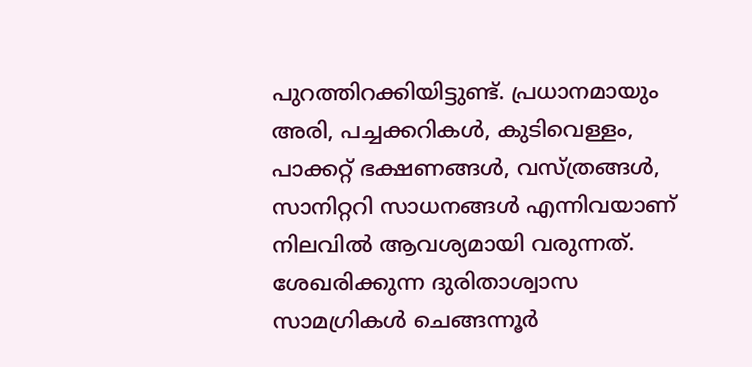പുറത്തിറക്കിയിട്ടുണ്ട്. പ്രധാനമായും അരി, പച്ചക്കറികൾ, കുടിവെള്ളം, പാക്കറ്റ് ഭക്ഷണങ്ങൾ, വസ്ത്രങ്ങൾ, സാനിറ്ററി സാധനങ്ങൾ എന്നിവയാണ് നിലവിൽ ആവശ്യമായി വരുന്നത്.
ശേഖരിക്കുന്ന ദുരിതാശ്വാസ സാമഗ്രികൾ ചെങ്ങന്നൂർ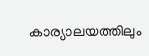കാര്യാലയത്തിലും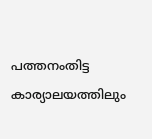പത്തനംതിട്ട കാര്യാലയത്തിലും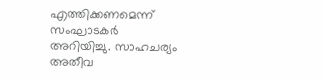എത്തിക്കണമെന്ന് സംഘാടകർ അറിയിച്ചു. സാഹചര്യം അതീവ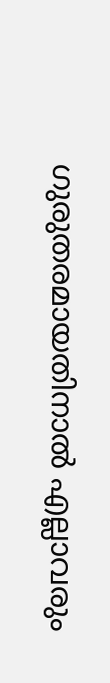ഗുരുതരമായതിനാൽ എല്ലാവരും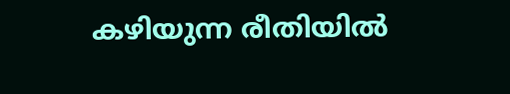കഴിയുന്ന രീതിയിൽ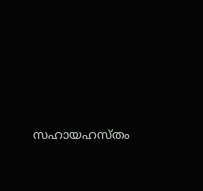സഹായഹസ്തം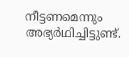നീട്ടണമെന്നും അഭ്യർഥിച്ചിട്ടുണ്ട്.